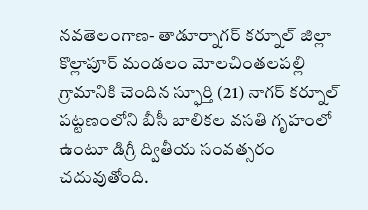నవతెలంగాణ- తాడూర్నాగర్ కర్నూల్ జిల్లా కొల్లాపూర్ మండలం మోలచింతలపల్లి గ్రామానికి చెందిన స్ఫూర్తి (21) నాగర్ కర్నూల్ పట్టణంలోని బీసీ బాలికల వసతి గృహంలో ఉంటూ డిగ్రీ ద్వితీయ సంవత్సరం చదువుతోంది.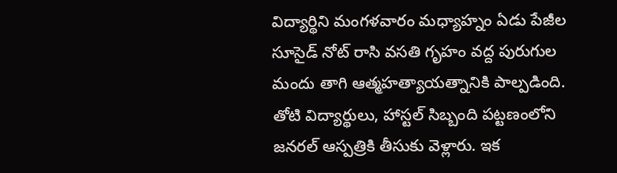విద్యార్థిని మంగళవారం మధ్యాహ్నం ఏడు పేజీల సూసైడ్ నోట్ రాసి వసతి గృహం వద్ద పురుగుల మందు తాగి ఆత్మహత్యాయత్నానికి పాల్పడింది. తోటి విద్యార్థులు, హాస్టల్ సిబ్బంది పట్టణంలోని జనరల్ ఆస్పత్రికి తీసుకు వెళ్లారు. ఇక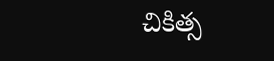చికిత్స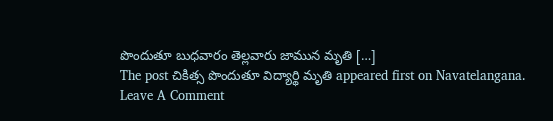పొందుతూ బుధవారం తెల్లవారు జామున మృతి […]
The post చికిత్స పొందుతూ విద్యార్థి మృతి appeared first on Navatelangana.
Leave A Comment